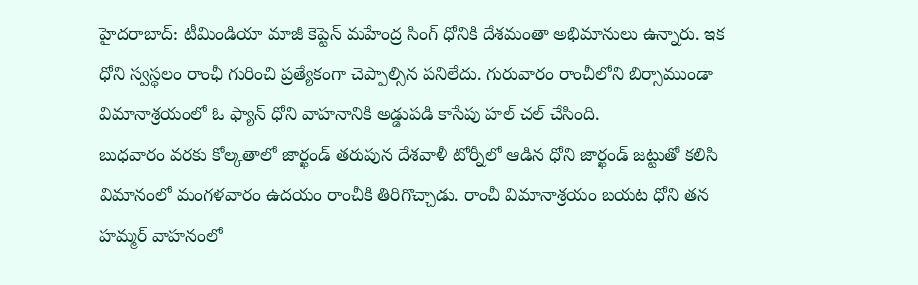హైదరాబాద్: టీమిండియా మాజీ కెప్టెన్ మహేంద్ర సింగ్ ధోనికి దేశమంతా అభిమానులు ఉన్నారు. ఇక ధోని స్వస్థలం రాంఛీ గురించి ప్రత్యేకంగా చెప్పాల్సిన పనిలేదు. గురువారం రాంచీలోని బిర్సాముండా విమానాశ్రయంలో ఓ ఫ్యాన్ ధోని వాహనానికి అడ్డుపడి కాసేపు హల్ చల్ చేసింది.
బుధవారం వరకు కోల్కతాలో జార్ఖండ్ తరుపున దేశవాళీ టోర్నీలో ఆడిన ధోని జార్ఖండ్ జట్టుతో కలిసి విమానంలో మంగళవారం ఉదయం రాంచీకి తిరిగొచ్చాడు. రాంచీ విమానాశ్రయం బయట ధోని తన హమ్మర్ వాహనంలో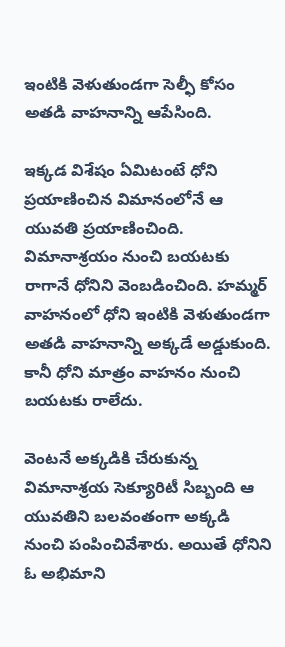ఇంటికి వెళుతుండగా సెల్ఫీ కోసం అతడి వాహనాన్ని ఆపేసింది.

ఇక్కడ విశేషం ఏమిటంటే ధోని ప్రయాణించిన విమానంలోనే ఆ యువతి ప్రయాణించింది. విమానాశ్రయం నుంచి బయటకు రాగానే ధోనిని వెంబడించింది. హమ్మర్ వాహనంలో ధోని ఇంటికి వెళుతుండగా అతడి వాహనాన్ని అక్కడే అడ్డుకుంది. కానీ ధోని మాత్రం వాహనం నుంచి బయటకు రాలేదు.

వెంటనే అక్కడికి చేరుకున్న విమానాశ్రయ సెక్యూరిటీ సిబ్బంది ఆ యువతిని బలవంతంగా అక్కడి నుంచి పంపించివేశారు. అయితే ధోనిని ఓ అభిమాని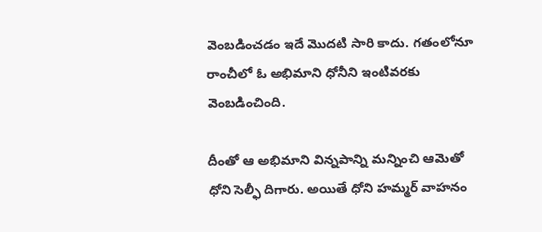వెంబడించడం ఇదే మొదటి సారి కాదు. గతంలోనూ రాంచీలో ఓ అభిమాని ధోనీని ఇంటివరకు వెంబడించింది.

దీంతో ఆ అభిమాని విన్నపాన్ని మన్నించి ఆమెతో ధోని సెల్ఫీ దిగారు. అయితే ధోని హమ్మర్ వాహనం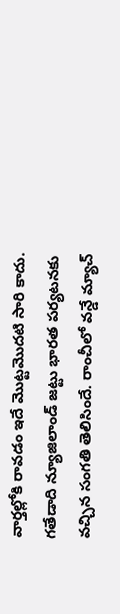వార్తల్లోకి రావడం ఇదే మొట్టమొదటి సారి కాదు. గతేడాది న్యూజిలాండ్ జట్టు భారత పర్యటనకు వచ్చిన సంగతి తెలిసిందే. రాంచీలో వన్డే మ్యాచ్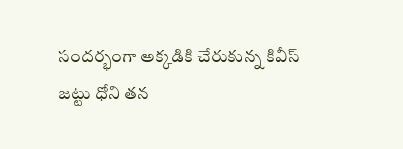సందర్భంగా అక్కడికి చేరుకున్న కివీస్ జట్టు ధోని తన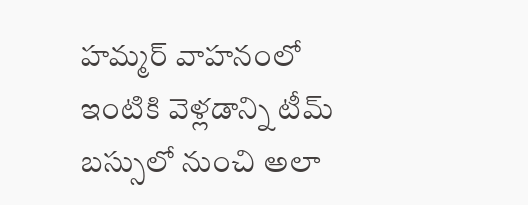హమ్మర్ వాహనంలో ఇంటికి వెళ్లడాన్ని టీమ్ బస్సులో నుంచి అలా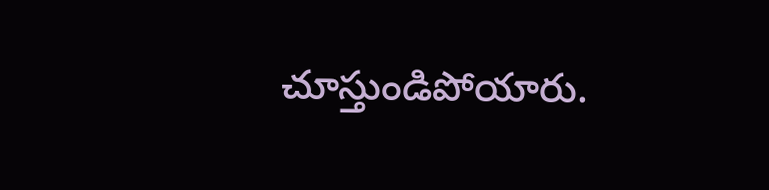చూస్తుండిపోయారు.